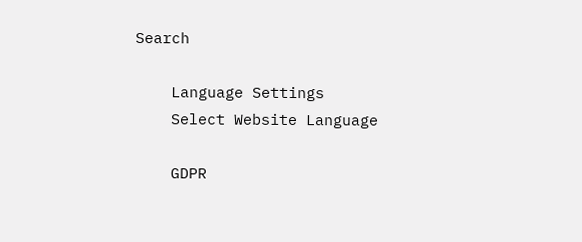Search

    Language Settings
    Select Website Language

    GDPR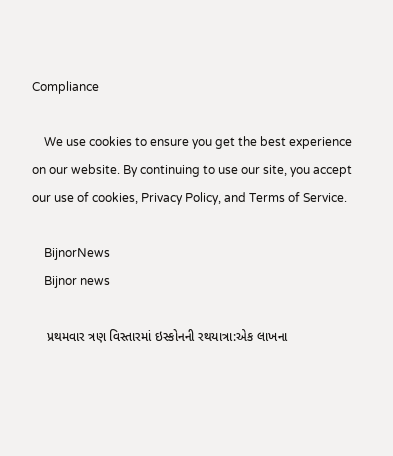Compliance

    We use cookies to ensure you get the best experience on our website. By continuing to use our site, you accept our use of cookies, Privacy Policy, and Terms of Service.

    BijnorNews
    Bijnor news

    પ્રથમવાર ત્રણ વિસ્તારમાં ઇસ્કોનની રથયાત્રા:એક લાખના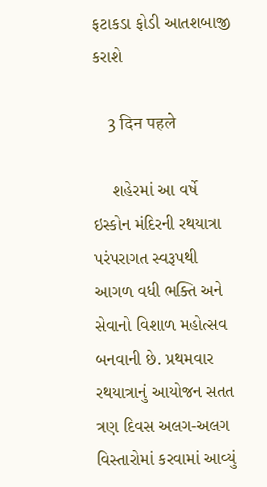ફટાકડા ફોડી આતશબાજી કરાશે

    3 दिन पहले

    શહેરમાં આ વર્ષે ઇસ્કોન મંદિરની રથયાત્રા પરંપરાગત સ્વરૂપથી આગળ વધી ભક્તિ અને સેવાનો વિશાળ મહોત્સવ બનવાની છે. પ્રથમવાર રથયાત્રાનું આયોજન સતત ત્રણ દિવસ અલગ-અલગ વિસ્તારોમાં કરવામાં આવ્યું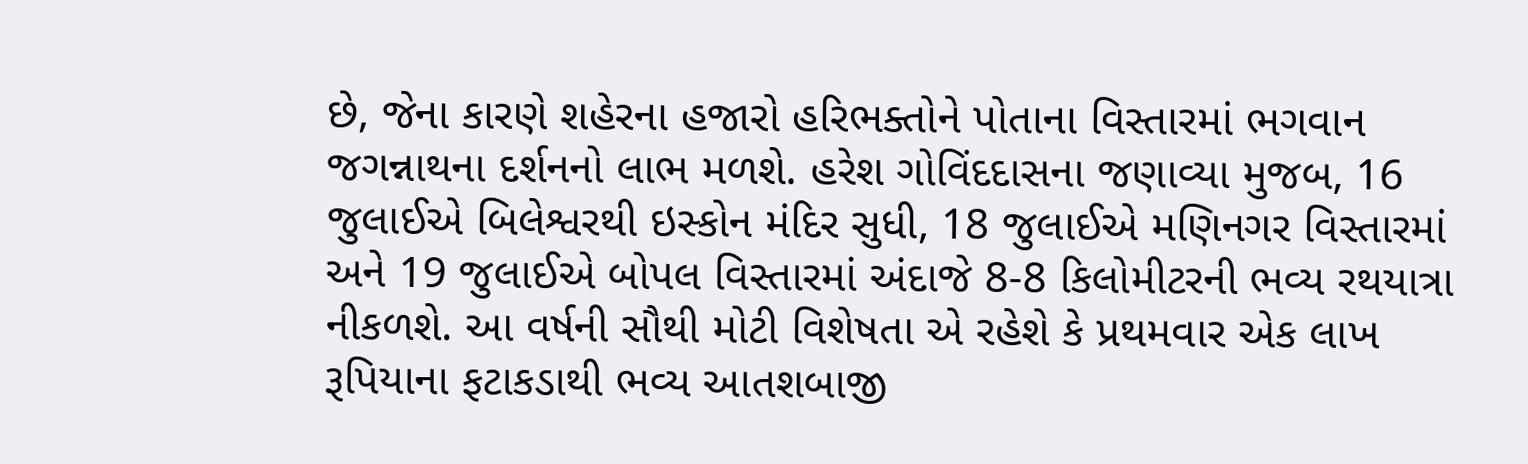છે, જેના કારણે શહેરના હજારો હરિભક્તોને પોતાના વિસ્તારમાં ભગવાન જગન્નાથના દર્શનનો લાભ મળશે. હરેશ ગોવિંદદાસના જણાવ્યા મુજબ, 16 જુલાઈએ બિલેશ્વરથી ઇસ્કોન મંદિર સુધી, 18 જુલાઈએ મણિનગર વિસ્તારમાં અને 19 જુલાઈએ બોપલ વિસ્તારમાં અંદાજે 8-8 કિલોમીટરની ભવ્ય રથયાત્રા નીકળશે. આ વર્ષની સૌથી મોટી વિશેષતા એ રહેશે કે પ્રથમવાર એક લાખ રૂપિયાના ફટાકડાથી ભવ્ય આતશબાજી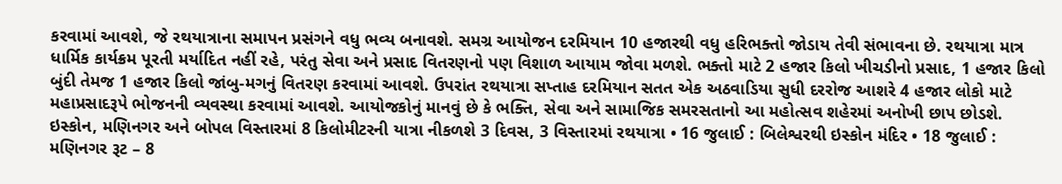કરવામાં આવશે, જે રથયાત્રાના સમાપન પ્રસંગને વધુ ભવ્ય બનાવશે. સમગ્ર આયોજન દરમિયાન 10 હજારથી વધુ હરિભક્તો જોડાય તેવી સંભાવના છે. રથયાત્રા માત્ર ધાર્મિક કાર્યક્રમ પૂરતી મર્યાદિત નહીં રહે, પરંતુ સેવા અને પ્રસાદ વિતરણનો પણ વિશાળ આયામ જોવા મળશે. ભક્તો માટે 2 હજાર કિલો ખીચડીનો પ્રસાદ, 1 હજાર કિલો બુંદી તેમજ 1 હજાર કિલો જાંબુ-મગનું વિતરણ કરવામાં આવશે. ઉપરાંત રથયાત્રા સપ્તાહ દરમિયાન સતત એક અઠવાડિયા સુધી દરરોજ આશરે 4 હજાર લોકો માટે મહાપ્રસાદરૂપે ભોજનની વ્યવસ્થા કરવામાં આવશે. આયોજકોનું માનવું છે કે ભક્તિ, સેવા અને સામાજિક સમરસતાનો આ મહોત્સવ શહેરમાં અનોખી છાપ છોડશે. ઇસ્કોન, મણિનગર અને બોપલ વિસ્તારમાં 8 કિલોમીટરની યાત્રા નીકળશે 3 દિવસ, 3 વિસ્તારમાં રથયાત્રા • 16 જુલાઈ : બિલેશ્વરથી ઇસ્કોન મંદિર • 18 જુલાઈ : મણિનગર રૂટ – 8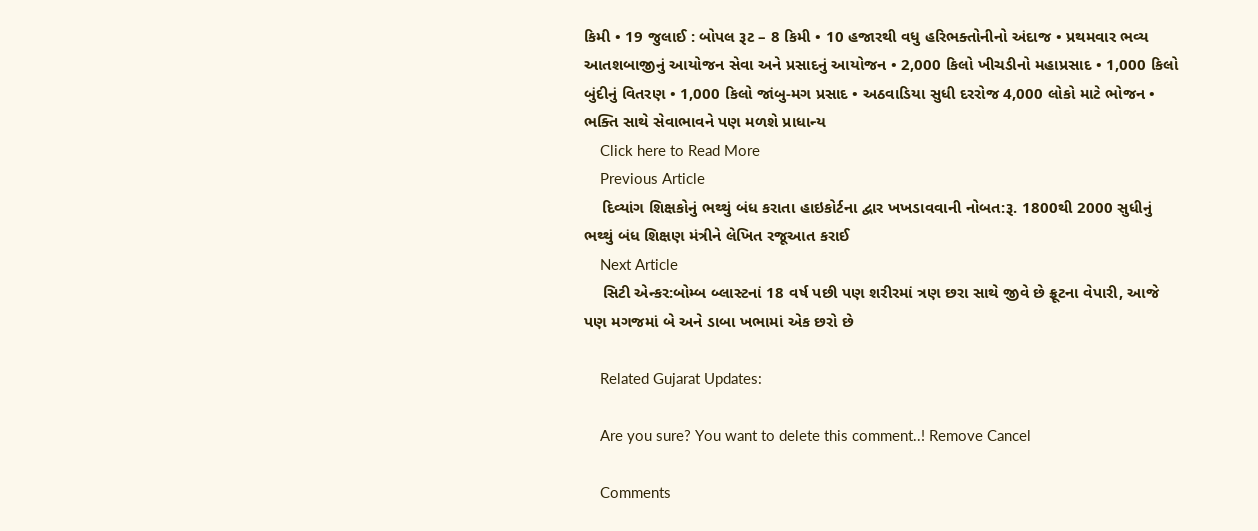કિમી • 19 જુલાઈ : બોપલ રૂટ – 8 કિમી • 10 હજારથી વધુ હરિભક્તોનીનો અંદાજ • પ્રથમવાર ભવ્ય આતશબાજીનું આયોજન સેવા અને પ્રસાદનું આયોજન • 2,000 કિલો ખીચડીનો મહાપ્રસાદ • 1,000 કિલો બુંદીનું વિતરણ • 1,000 કિલો જાંબુ-મગ પ્રસાદ • અઠવાડિયા સુધી દરરોજ 4,000 લોકો માટે ભોજન • ભક્તિ સાથે સેવાભાવને પણ મળશે પ્રાધાન્ય
    Click here to Read More
    Previous Article
    દિવ્યાંગ શિક્ષકોનું ભથ્થું બંધ કરાતા હાઇકોર્ટના દ્વાર ખખડાવવાની નોબત:રૂ. 1800થી 2000 સુધીનું ભથ્થું બંધ શિક્ષણ મંત્રીને લેખિત રજૂઆત કરાઈ
    Next Article
    સિટી એન્કર:બોમ્બ બ્લાસ્ટનાં 18 વર્ષ પછી પણ શરીરમાં ત્રણ છરા સાથે જીવે છે ફ્રૂટના વેપારી, આજે પણ મગજમાં બે અને ડાબા ખભામાં એક છરો છે

    Related Gujarat Updates:

    Are you sure? You want to delete this comment..! Remove Cancel

    Comments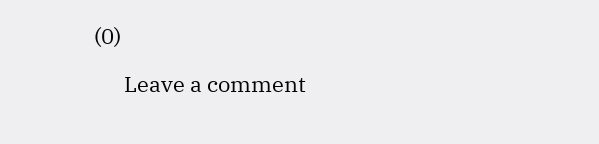(0)

      Leave a comment